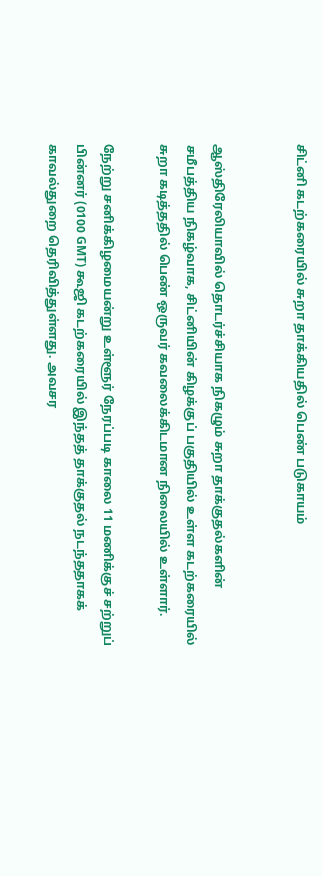சிட்னி கடற்கரையில் சுறா தாக்கியதில் பெண் படுகாயம்


ஆஸ்திரேலியாவில் தொடர்ச்சியாக நிகழும் சுறா தாக்குதல்களின் சமீபத்திய நிகழ்வாக, சிட்னியின் கிழக்குப் பகுதியில் உள்ள கடற்கரையில் சுறா கடித்ததில் பெண் ஒருவர் கவலைக்கிடமான நிலையில் உள்ளார்.

நேற்று சனிக்கிழமையன்று உள்ளூர் நேரப்படி காலை 11 மணிக்குச் சற்றுப் பின்னர் (0100 GMT) கூஜி கடற்கரையில் இந்தத் தாக்குதல் நடந்ததாகக் காவல்துறை தெரிவித்துள்ளது. அவசர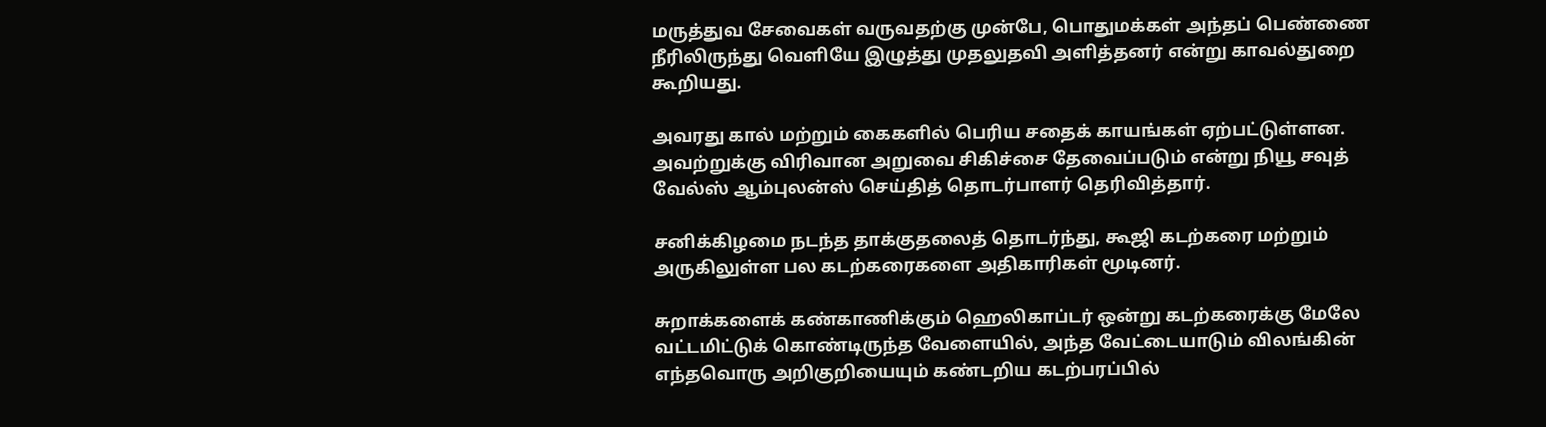மருத்துவ சேவைகள் வருவதற்கு முன்பே, பொதுமக்கள் அந்தப் பெண்ணை நீரிலிருந்து வெளியே இழுத்து முதலுதவி அளித்தனர் என்று காவல்துறை கூறியது.

அவரது கால் மற்றும் கைகளில் பெரிய சதைக் காயங்கள் ஏற்பட்டுள்ளன. அவற்றுக்கு விரிவான அறுவை சிகிச்சை தேவைப்படும் என்று நியூ சவுத் வேல்ஸ் ஆம்புலன்ஸ் செய்தித் தொடர்பாளர் தெரிவித்தார்.

சனிக்கிழமை நடந்த தாக்குதலைத் தொடர்ந்து, கூஜி கடற்கரை மற்றும் அருகிலுள்ள பல கடற்கரைகளை அதிகாரிகள் மூடினர்.

சுறாக்களைக் கண்காணிக்கும் ஹெலிகாப்டர் ஒன்று கடற்கரைக்கு மேலே வட்டமிட்டுக் கொண்டிருந்த வேளையில், அந்த வேட்டையாடும் விலங்கின் எந்தவொரு அறிகுறியையும் கண்டறிய கடற்பரப்பில்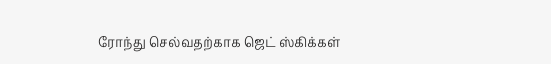ரோந்து செல்வதற்காக ஜெட் ஸ்கிக்கள்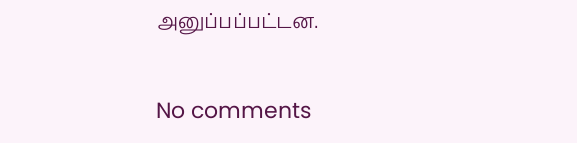அனுப்பப்பட்டன.

No comments